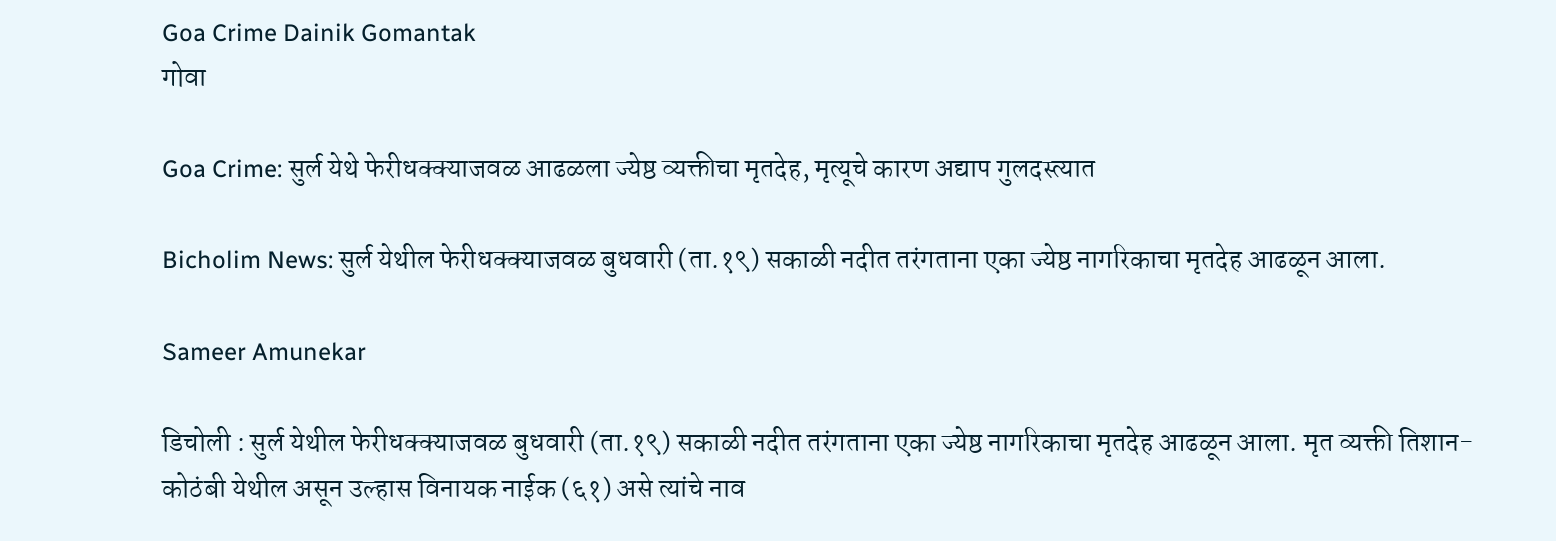Goa Crime Dainik Gomantak
गोवा

Goa Crime: सुर्ल येथे फेरीधक्क्याजवळ आढळला ज्येष्ठ व्यक्तीचा मृतदेह, मृत्यूचे कारण अद्याप गुलदस्त्यात

Bicholim News: सुर्ल येथील फेरीधक्क्याजवळ बुधवारी (ता.१९) सकाळी नदीत तरंगताना एका ज्येष्ठ नागरिकाचा मृतदेह आढळून आला.

Sameer Amunekar

डिचोली : सुर्ल येथील फेरीधक्क्याजवळ बुधवारी (ता.१९) सकाळी नदीत तरंगताना एका ज्येष्ठ नागरिकाचा मृतदेह आढळून आला. मृत व्यक्ती तिशान-कोठंबी येथील असून उल्हास विनायक नाईक (६१) असे त्यांचे नाव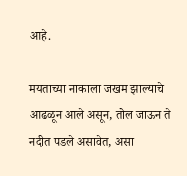आहे.

मयताच्या नाकाला जखम झाल्याचे आढळून आले असून, तोल जाऊन ते नदीत पडले असावेत, असा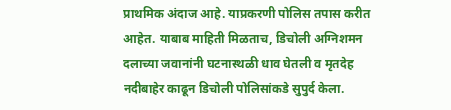प्राथमिक अंदाज आहे. याप्रकरणी पोलिस तपास करीत आहेत. याबाब माहिती मिळताच, डिचोली अग्निशमन दलाच्या जवानांनी घटनास्थळी धाव घेतली व मृतदेह नदीबाहेर काढून डिचोली पोलिसांकडे सुपुर्द केला.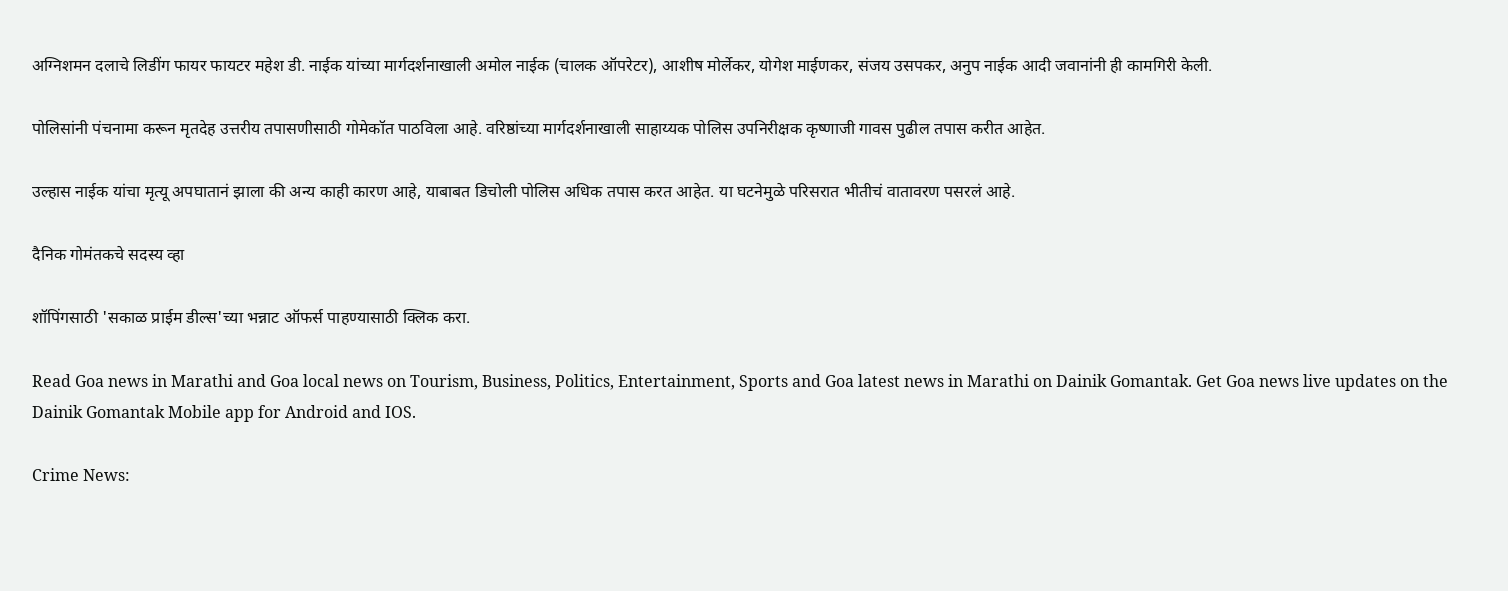अग्निशमन दलाचे लिडींग फायर फायटर महेश डी. नाईक यांच्या मार्गदर्शनाखाली अमोल नाईक (चालक ऑपरेटर), आशीष मोर्लेकर, योगेश माईणकर, संजय उसपकर, अनुप नाईक आदी जवानांनी ही कामगिरी केली.

पोलिसांनी पंचनामा करून मृतदेह उत्तरीय तपासणीसाठी गोमेकॉत पाठविला आहे. वरिष्ठांच्या मार्गदर्शनाखाली साहाय्यक पोलिस उपनिरीक्षक कृष्णाजी गावस पुढील तपास करीत आहेत.

उल्हास नाईक यांचा मृत्यू अपघातानं झाला की अन्य काही कारण आहे, याबाबत डिचोली पोलिस अधिक तपास करत आहेत. या घटनेमुळे परिसरात भीतीचं वातावरण पसरलं आहे.

दैनिक गोमंतकचे सदस्य व्हा

शॉपिंगसाठी 'सकाळ प्राईम डील्स'च्या भन्नाट ऑफर्स पाहण्यासाठी क्लिक करा.

Read Goa news in Marathi and Goa local news on Tourism, Business, Politics, Entertainment, Sports and Goa latest news in Marathi on Dainik Gomantak. Get Goa news live updates on the Dainik Gomantak Mobile app for Android and IOS.

Crime News: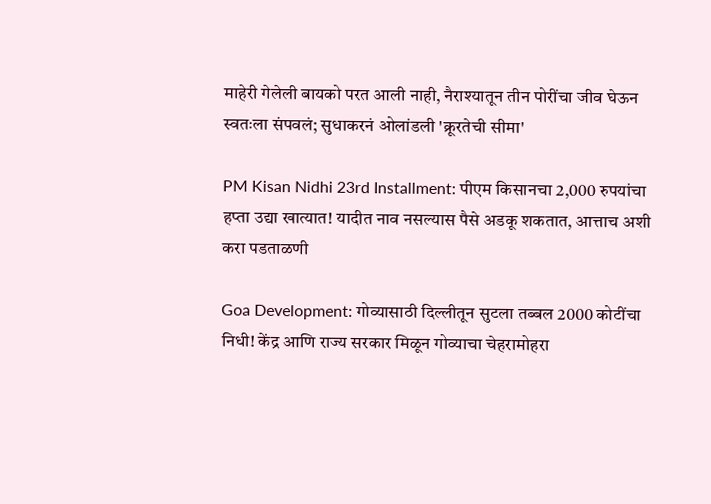माहेरी गेलेली बायको परत आली नाही, नैराश्यातून तीन पोरींचा जीव घेऊन स्वतःला संपवलं; सुधाकरनं ओलांडली 'क्रूरतेची सीमा'

PM Kisan Nidhi 23rd Installment: पीएम किसानचा 2,000 रुपयांचा हप्ता उद्या खात्यात! यादीत नाव नसल्यास पैसे अडकू शकतात, आत्ताच अशी करा पडताळणी

Goa Development: गोव्यासाठी दिल्लीतून सुटला तब्बल 2000 कोटींचा निधी! केंद्र आणि राज्य सरकार मिळून गोव्याचा चेहरामोहरा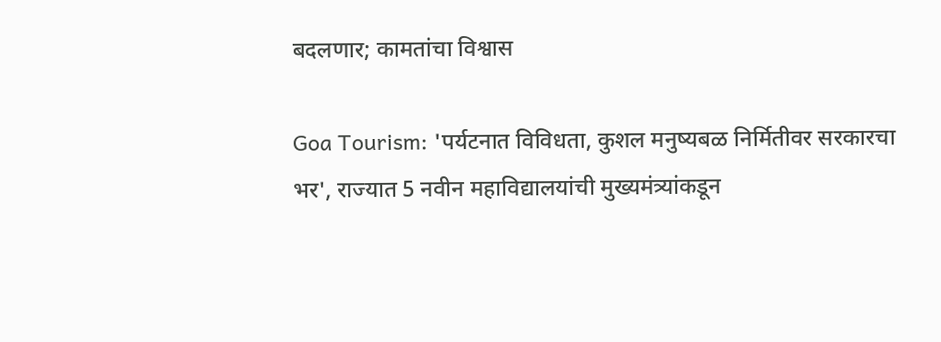बदलणार; कामतांचा विश्वास

Goa Tourism: 'पर्यटनात विविधता, कुशल मनुष्यबळ निर्मितीवर सरकारचा भर', राज्यात 5 नवीन महाविद्यालयांची मुख्यमंत्र्यांकडून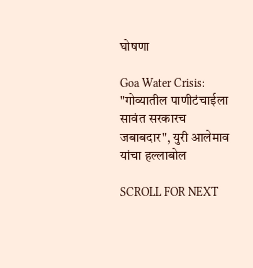घोषणा

Goa Water Crisis: "गोव्यातील पाणीटंचाईला सावंत सरकारच जबाबदार", युरी आलेमाव यांचा हल्लाबोल

SCROLL FOR NEXT